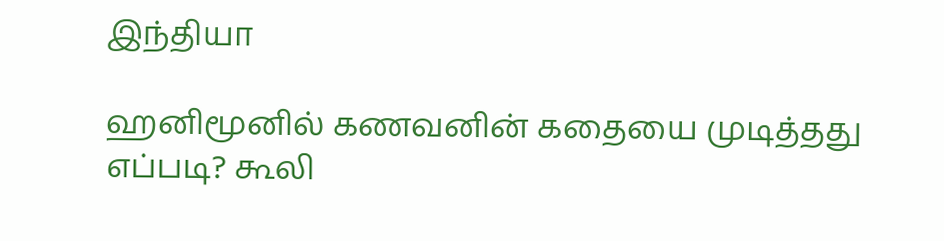இந்தியா

ஹனிமூனில் கணவனின் கதையை முடித்தது எப்படி? கூலி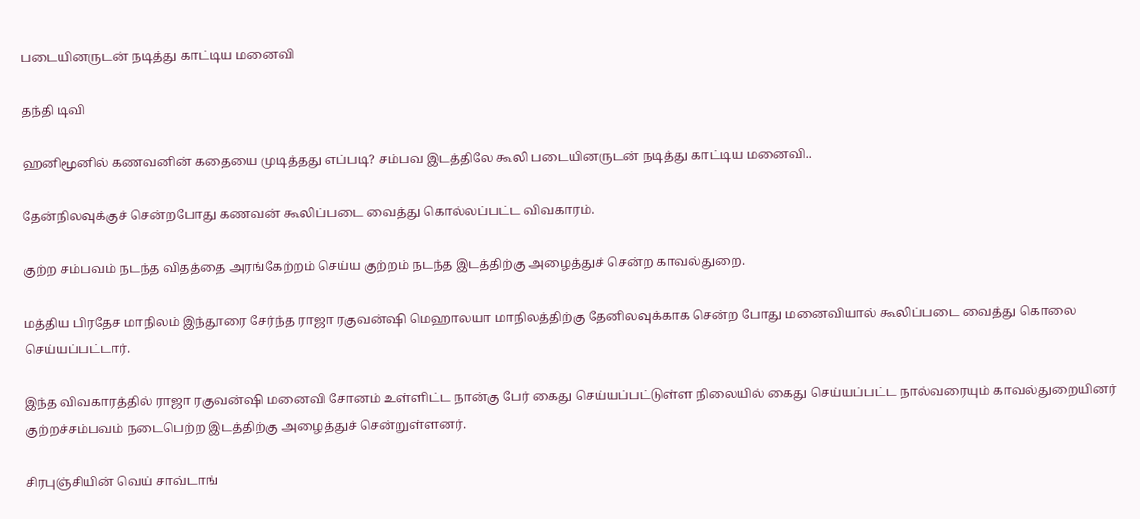படையினருடன் நடித்து காட்டிய மனைவி

தந்தி டிவி

ஹனிமூனில் கணவனின் கதையை முடித்தது எப்படி? சம்பவ இடத்திலே கூலி படையினருடன் நடித்து காட்டிய மனைவி..

தேன்நிலவுக்குச் சென்றபோது கணவன் கூலிப்படை வைத்து கொல்லப்பட்ட விவகாரம்.

குற்ற சம்பவம் நடந்த விதத்தை அரங்கேற்றம் செய்ய குற்றம் நடந்த இடத்திற்கு அழைத்துச் சென்ற காவல்துறை.

மத்திய பிரதேச மாநிலம் இந்தூரை சேர்ந்த ராஜா ரகுவன்ஷி மெஹாலயா மாநிலத்திற்கு தேனிலவுக்காக சென்ற போது மனைவியால் கூலிப்படை வைத்து கொலை செய்யப்பட்டார்.

இந்த விவகாரத்தில் ராஜா ரகுவன்ஷி மனைவி சோனம் உள்ளிட்ட நான்கு பேர் கைது செய்யப்பட்டுள்ள நிலையில் கைது செய்யப்பட்ட நால்வரையும் காவல்துறையினர் குற்றச்சம்பவம் நடைபெற்ற இடத்திற்கு அழைத்துச் சென்றுள்ளனர்.

சிரபுஞ்சியின் வெய் சாவ்டாங்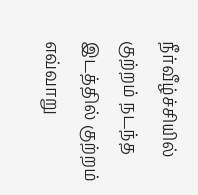நீர்வீழ்ச்சியில் குற்றம் நடந்த இடத்தில் குற்றம் எவ்வாறு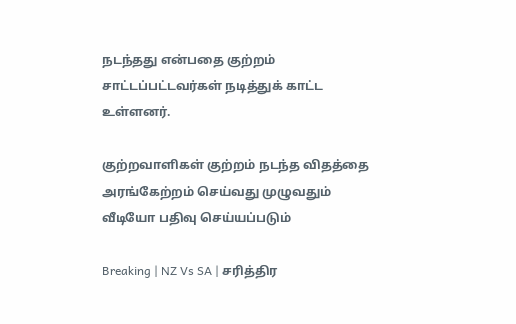நடந்தது என்பதை குற்றம் சாட்டப்பட்டவர்கள் நடித்துக் காட்ட உள்ளனர்.

குற்றவாளிகள் குற்றம் நடந்த விதத்தை அரங்கேற்றம் செய்வது முழுவதும் வீடியோ பதிவு செய்யப்படும்

Breaking | NZ Vs SA | சரித்திர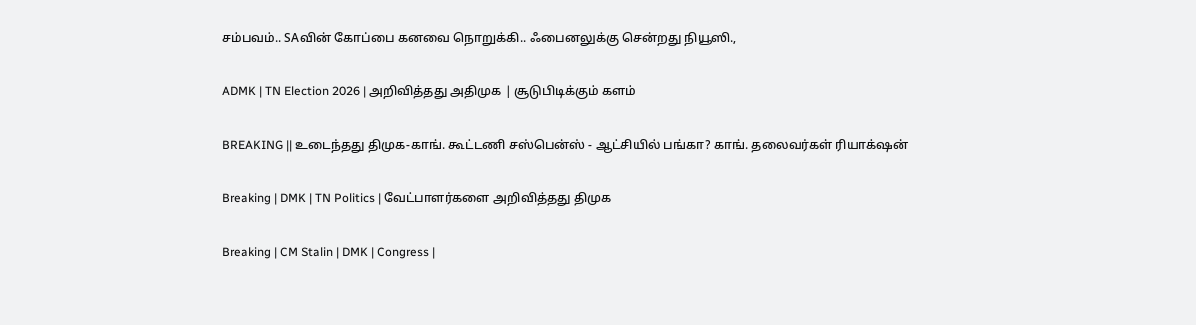சம்பவம்.. SAவின் கோப்பை கனவை நொறுக்கி.. ஃபைனலுக்கு சென்றது நியூஸி.,

ADMK | TN Election 2026 | அறிவித்தது அதிமுக | சூடுபிடிக்கும் களம்

BREAKING || உடைந்தது திமுக-காங். கூட்டணி சஸ்பென்ஸ் - ஆட்சியில் பங்கா? காங். தலைவர்கள் ரியாக்‌ஷன்

Breaking | DMK | TN Politics | வேட்பாளர்களை அறிவித்தது திமுக

Breaking | CM Stalin | DMK | Congress |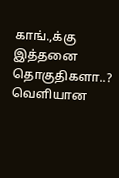காங்.,க்கு இத்தனை தொகுதிகளா..? வெளியான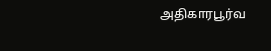அதிகாரபூர்வ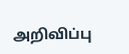அறிவிப்பு